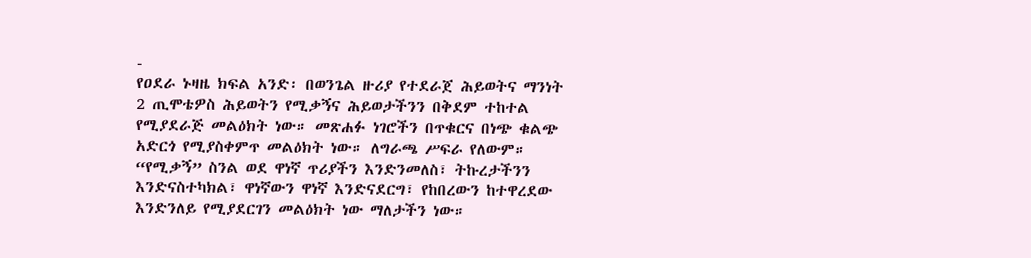-
የዐደራ ኑዛዜ ክፍል አንድ፡ በወንጌል ዙሪያ የተደራጀ ሕይወትና ማንነት
2 ጢሞቴዎስ ሕይወትን የሚቃኝና ሕይወታችንን በቅደም ተከተል የሚያደራጅ መልዕክት ነው። መጽሐፉ ነገሮችን በጥቁርና በነጭ ቁልጭ አድርጎ የሚያስቀምጥ መልዕክት ነው። ለግራጫ ሥፍራ የለውም። “የሚቃኝ” ስንል ወደ ዋነኛ ጥሪያችን እንድንመለስ፣ ትኩረታችንን እንድናስተካክል፣ ዋነኛውን ዋነኛ እንድናደርግ፣ የከበረውን ከተዋረደው እንድንለይ የሚያደርገን መልዕክት ነው ማለታችን ነው።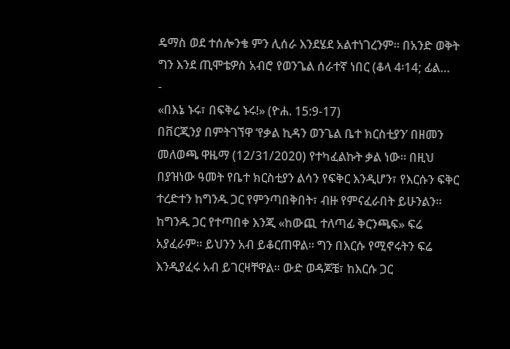ዴማስ ወደ ተሰሎንቄ ምን ሊሰራ እንደሄደ አልተነገረንም። በአንድ ወቅት ግን እንደ ጢሞቴዎስ አብሮ የወንጌል ሰራተኛ ነበር (ቆላ 4፡14; ፊል…
-
«በእኔ ኑሩ፣ በፍቅሬ ኑሩ!» (ዮሐ. 15:9-17)
በቨርጂንያ በምትገኘዋ ‘የቃል ኪዳን ወንጌል ቤተ ክርስቲያን’ በዘመን መለወጫ ዋዜማ (12/31/2020) የተካፈልኩት ቃል ነው። በዚህ በያዝነው ዓመት የቤተ ክርስቲያን ልሳን የፍቅር እንዲሆን፣ የእርሱን ፍቅር ተረድተን ከግንዱ ጋር የምንጣበቅበት፣ ብዙ የምናፈራበት ይሁንልን። ከግንዱ ጋር የተጣበቀ እንጂ «ከውጪ ተለጣፊ ቅርንጫፍ» ፍሬ አያፈራም። ይህንን አብ ይቆርጠዋል። ግን በእርሱ የሚኖሩትን ፍሬ እንዲያፈሩ አብ ይገርዛቸዋል። ውድ ወዳጆቼ፣ ከእርሱ ጋር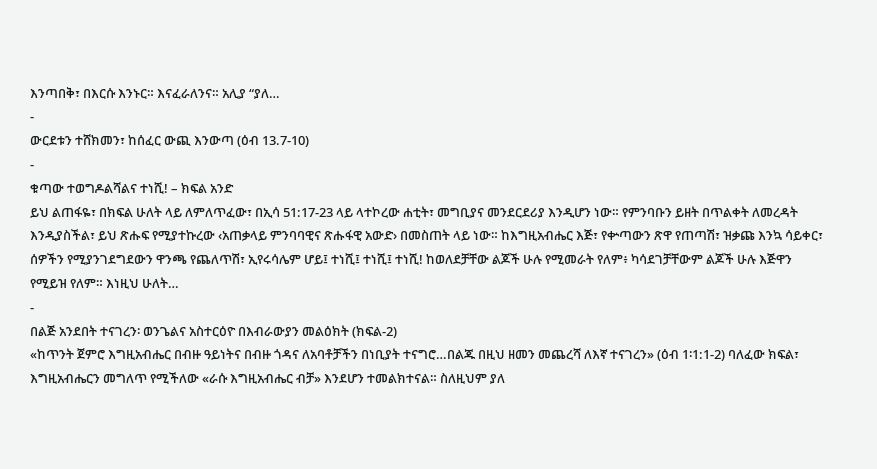እንጣበቅ፣ በእርሱ እንኑር። እናፈራለንና። አሊያ “ያለ…
-
ውርደቱን ተሸክመን፣ ከሰፈር ውጪ እንውጣ (ዕብ 13.7-10)
-
ቁጣው ተወግዶልሻልና ተነሺ! – ክፍል አንድ
ይህ ልጠፋዬ፣ በክፍል ሁለት ላይ ለምለጥፈው፣ በኢሳ 51:17-23 ላይ ላተኮረው ሐቲት፣ መግቢያና መንደርደሪያ እንዲሆን ነው። የምንባቡን ይዘት በጥልቀት ለመረዳት እንዲያስችል፣ ይህ ጽሑፍ የሚያተኩረው ‹አጠቃላይ ምንባባዊና ጽሑፋዊ አውድ› በመስጠት ላይ ነው። ከእግዚአብሔር እጅ፣ የቍጣውን ጽዋ የጠጣሽ፣ ዝቃጩ እንኳ ሳይቀር፣ ሰዎችን የሚያንገደግደውን ዋንጫ የጨለጥሽ፣ ኢየሩሳሌም ሆይ፤ ተነሺ፤ ተነሺ፤ ተነሺ! ከወለደቻቸው ልጆች ሁሉ የሚመራት የለም፥ ካሳደገቻቸውም ልጆች ሁሉ እጅዋን የሚይዝ የለም። እነዚህ ሁለት…
-
በልጅ አንደበት ተናገረን፡ ወንጌልና አስተርዕዮ በእብራውያን መልዕክት (ክፍል-2)
«ከጥንት ጀምሮ እግዚአብሔር በብዙ ዓይነትና በብዙ ጎዳና ለአባቶቻችን በነቢያት ተናግሮ…በልጁ በዚህ ዘመን መጨረሻ ለእኛ ተናገረን» (ዕብ 1፡1:1-2) ባለፈው ክፍል፣ እግዚአብሔርን መግለጥ የሚችለው «ራሱ እግዚአብሔር ብቻ» እንደሆን ተመልክተናል። ስለዚህም ያለ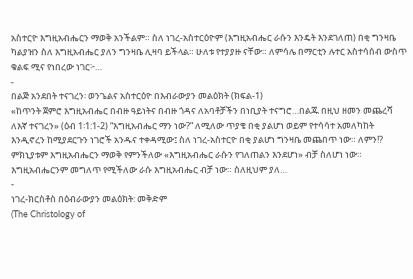አስተርዮ እግዚአብሔርን ማወቅ አንችልም። ስለ ነገረ-አስተርዕዮም (እግዚአብሔር ራሱን እንዴት እንደገለጠ) በቂ ግንዛቤ ካልያዝን ስለ እግዚአብሔር ያለን ግንዛቤ ሊዛባ ይችላል። ሁለቱ የተያያዙ ናቸው። ለምሳሌ በማርቲን ሉተር አስተሳሰብ ውስጥ ቁልፍ ሚና የነበረው ነገር፦…
-
በልጅ አንደበት ተናገረን፡ ወንጌልና አስተርዕዮ በእብራውያን መልዕክት (ክፍል-1)
«ከጥንት ጀምሮ እግዚአብሔር በብዙ ዓይነትና በብዙ ጎዳና ለአባቶቻችን በነቢያት ተናግሮ…በልጁ በዚህ ዘመን መጨረሻ ለእኛ ተናገረን» (ዕብ 1፡1:1-2) “እግዚአብሔር ማን ነው?” ለሚለው ጥያቄ በቂ ያልሆነ ወይም የተሳሳተ አመለካከት እንዲኖረን ከሚያደርጉን ነገሮች አንዱና ተቀዳሚው፤ ስለ ነገረ-አስተርዮ በቂ ያልሆነ ግንዛቤ መጨበጥ ነው። ለምን!? ምክኒያቱም እግዚአብሔርን ማወቅ የምንችለው «እግዚአብሔር ራሱን የገለጠልን እንደሆነ» ብቻ ስለሆነ ነው። እግዚአብሔርንም መግለጥ የሚችለው ራሱ እግዚአብሔር ብቻ ነው። ስለዚህም ያለ…
-
ነገረ-ክርስቶስ በዕብራውያን መልዕክት: መቅድም
(The Christology of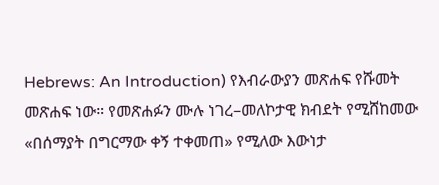Hebrews: An Introduction) የእብራውያን መጽሐፍ የሹመት መጽሐፍ ነው። የመጽሐፉን ሙሉ ነገረ–መለኮታዊ ክብደት የሚሸከመው «በሰማያት በግርማው ቀኝ ተቀመጠ» የሚለው እውነታ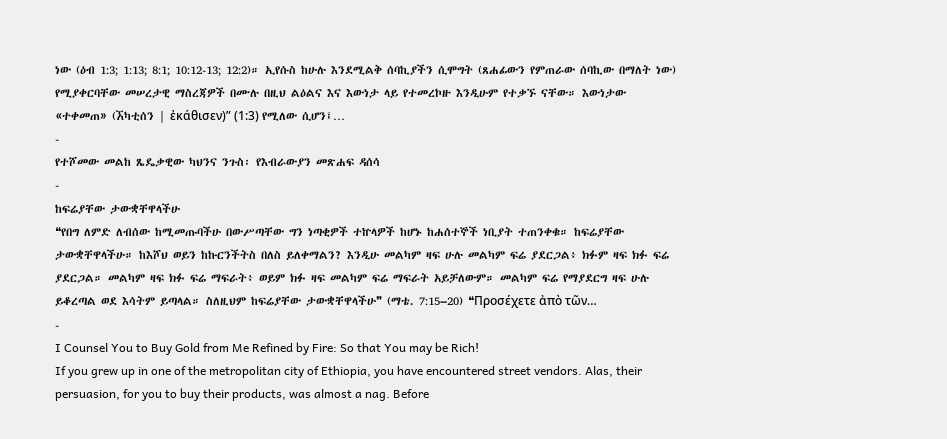ነው (ዕብ 1:3; 1:13; 8:1; 10:12-13; 12:2)። ኢየሱስ ከሁሉ እንደሚልቅ ሰባኪያችን ሲሞግት (ጸሐፊውን የምጠራው ሰባኪው በማለት ነው) የሚያቀርባቸው መሠረታዊ ማስረጃዎች በሙሉ በዚህ ልዕልና እና እውነታ ላይ የተመረኮዙ እንዲሁም የተቃኙ ናቸው። እውነታው «ተቀመጠ» (ኧካቲሰን | ἐκάθισεν)” (1:3) የሚለው ሲሆን፤…
-
የተሾመው መልከ ጼዴቃዊው ካህንና ንጉስ፡ የእብራውያን መጽሐፍ ዳሰሳ
-
ከፍሬያቸው ታውቋቸዋላችሁ
❝የበግ ለምድ ለብሰው ከሚመጡባችሁ በውሥጣቸው ግን ነጣቂዎች ተኵላዎች ከሆኑ ከሐሰተኞች ነቢያት ተጠንቀቁ። ከፍሬያቸው ታውቋቸዋላችሁ። ከእሾህ ወይን ከኩርንችትስ በለስ ይለቀማልን? እንዲሁ መልካም ዛፍ ሁሉ መልካም ፍሬ ያደርጋል፥ ክፉም ዛፍ ክፉ ፍሬ ያደርጋል። መልካም ዛፍ ክፉ ፍሬ ማፍራት፥ ወይም ክፉ ዛፍ መልካም ፍሬ ማፍራት አይቻለውም። መልካም ፍሬ የማያደርግ ዛፍ ሁሉ ይቆረጣል ወደ እሳትም ይጣላል። ስለዚህም ከፍሬያቸው ታውቋቸዋላችሁ❞ (ማቴ. 7:15–20) ❝Προσέχετε ἀπὸ τῶν…
-
I Counsel You to Buy Gold from Me Refined by Fire: So that You may be Rich!
If you grew up in one of the metropolitan city of Ethiopia, you have encountered street vendors. Alas, their persuasion, for you to buy their products, was almost a nag. Before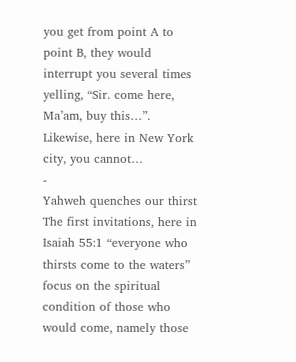you get from point A to point B, they would interrupt you several times yelling, “Sir. come here, Ma’am, buy this…”. Likewise, here in New York city, you cannot…
-
Yahweh quenches our thirst
The first invitations, here in Isaiah 55:1 “everyone who thirsts come to the waters” focus on the spiritual condition of those who would come, namely those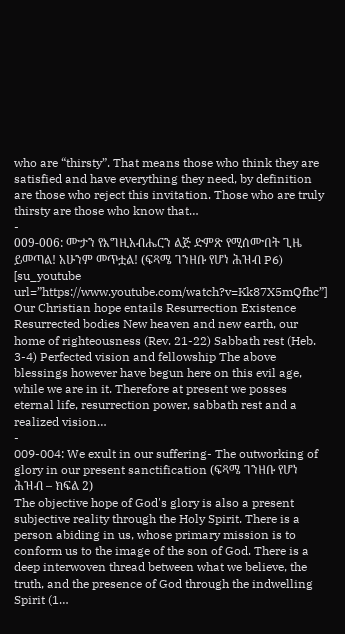who are “thirsty”. That means those who think they are satisfied and have everything they need, by definition are those who reject this invitation. Those who are truly thirsty are those who know that…
-
009-006: ሙታን የእግዚአብሔርን ልጅ ድምጽ የሚሰሙበት ጊዜ ይመጣል! አሁንም መጥቷል! (ፍጻሜ ገንዘቡ የሆነ ሕዝብ P6)
[su_youtube url=”https://www.youtube.com/watch?v=Kk87X5mQfhc”] Our Christian hope entails Resurrection Existence Resurrected bodies New heaven and new earth, our home of righteousness (Rev. 21-22) Sabbath rest (Heb. 3-4) Perfected vision and fellowship The above blessings however have begun here on this evil age, while we are in it. Therefore at present we posses eternal life, resurrection power, sabbath rest and a realized vision…
-
009-004: We exult in our suffering- The outworking of glory in our present sanctification (ፍጻሜ ገንዘቡ የሆነ ሕዝብ – ክፍል 2)
The objective hope of God's glory is also a present subjective reality through the Holy Spirit. There is a person abiding in us, whose primary mission is to conform us to the image of the son of God. There is a deep interwoven thread between what we believe, the truth, and the presence of God through the indwelling Spirit (1…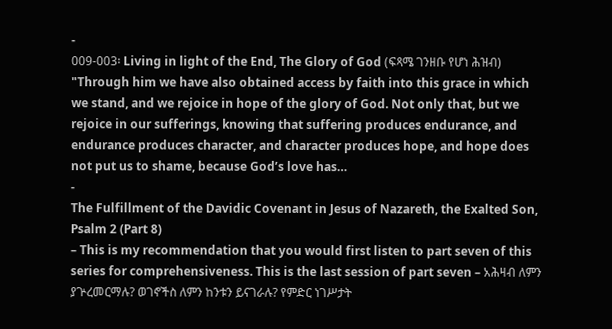-
009-003፡ Living in light of the End, The Glory of God (ፍጻሜ ገንዘቡ የሆነ ሕዝብ)
"Through him we have also obtained access by faith into this grace in which we stand, and we rejoice in hope of the glory of God. Not only that, but we rejoice in our sufferings, knowing that suffering produces endurance, and endurance produces character, and character produces hope, and hope does not put us to shame, because God’s love has…
-
The Fulfillment of the Davidic Covenant in Jesus of Nazareth, the Exalted Son, Psalm 2 (Part 8)
– This is my recommendation that you would first listen to part seven of this series for comprehensiveness. This is the last session of part seven – አሕዛብ ለምን ያጕረመርማሉ? ወገኖችስ ለምን ከንቱን ይናገራሉ? የምድር ነገሥታት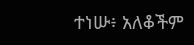ተነሡ፥ አለቆችም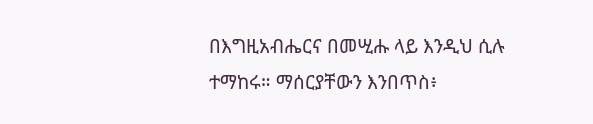በእግዚአብሔርና በመሢሑ ላይ እንዲህ ሲሉ ተማከሩ። ማሰርያቸውን እንበጥስ፥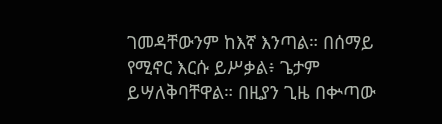ገመዳቸውንም ከእኛ እንጣል። በሰማይ የሚኖር እርሱ ይሥቃል፥ ጌታም ይሣለቅባቸዋል። በዚያን ጊዜ በቍጣው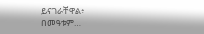ይናገራቸዋል፥ በመዓቱም…